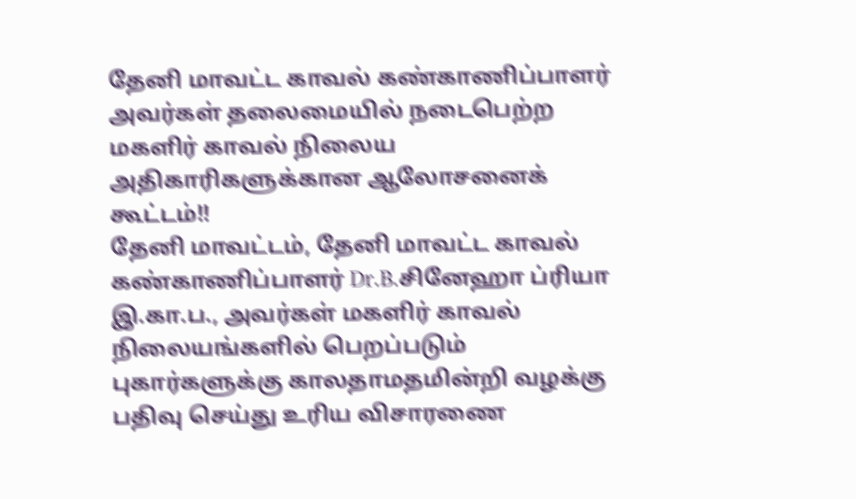தேனி மாவட்ட காவல் கண்காணிப்பாளர் அவர்கள் தலைமையில் நடைபெற்ற மகளிர் காவல் நிலைய அதிகாரிகளுக்கான ஆலோசனைக் கூட்டம்!!
தேனி மாவட்டம், தேனி மாவட்ட காவல் கண்காணிப்பாளர் Dr.B.சினேஹா ப்ரியா இ.கா.ப., அவர்கள் மகளிர் காவல் நிலையங்களில் பெறப்படும் புகார்களுக்கு காலதாமதமின்றி வழக்கு பதிவு செய்து உரிய விசாரணை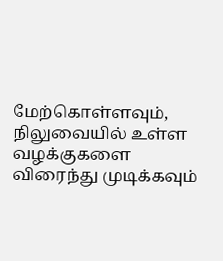மேற்கொள்ளவும், நிலுவையில் உள்ள வழக்குகளை விரைந்து முடிக்கவும்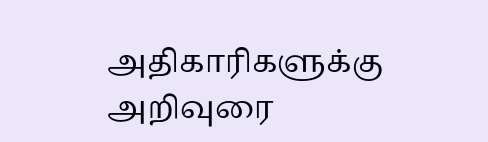அதிகாரிகளுக்கு அறிவுரை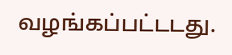வழங்கப்பட்டடது.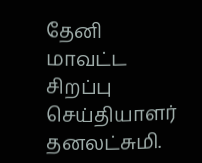தேனி மாவட்ட சிறப்பு செய்தியாளர் தனலட்சுமி.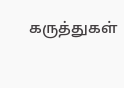கருத்துகள்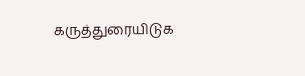கருத்துரையிடுக